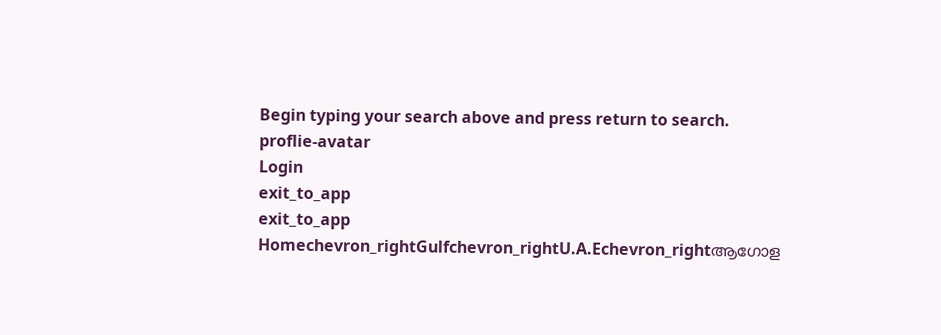Begin typing your search above and press return to search.
proflie-avatar
Login
exit_to_app
exit_to_app
Homechevron_rightGulfchevron_rightU.A.Echevron_rightആഗോള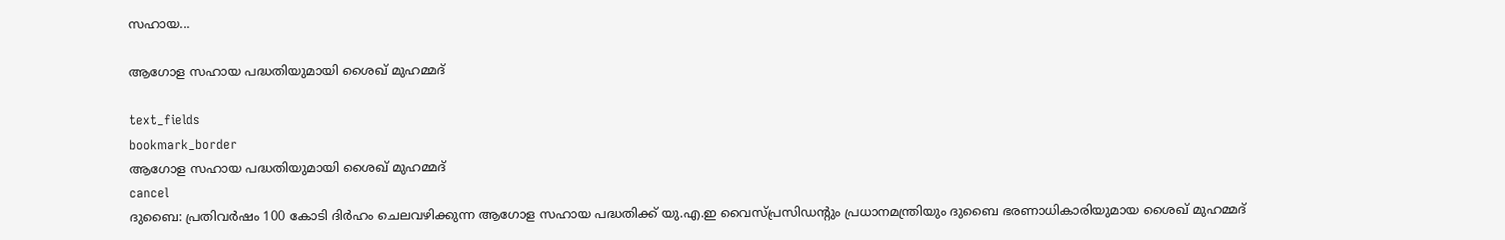സഹായ...

ആഗോള സഹായ പദ്ധതിയുമായി ശൈഖ് മുഹമ്മദ്

text_fields
bookmark_border
ആഗോള സഹായ പദ്ധതിയുമായി ശൈഖ് മുഹമ്മദ്
cancel
ദുബൈ: പ്രതിവര്‍ഷം 100 കോടി ദിര്‍ഹം ചെലവഴിക്കുന്ന ആഗോള സഹായ പദ്ധതിക്ക് യു.എ.ഇ വൈസ്പ്രസിഡന്‍റും പ്രധാനമന്ത്രിയും ദുബൈ ഭരണാധികാരിയുമായ ശൈഖ് മുഹമ്മദ്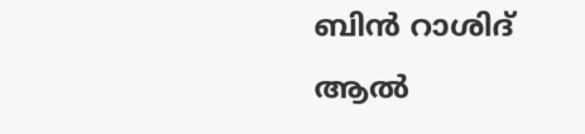ബിന്‍ റാശിദ് ആല്‍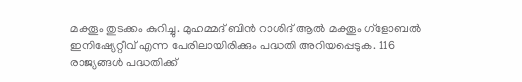മക്തൂം തുടക്കം കുറിച്ചു. മുഹമ്മദ് ബിന്‍ റാശിദ് ആല്‍ മക്തൂം ഗ്ളോബല്‍ ഇനിഷ്യേറ്റീവ് എന്ന പേരിലായിരിക്കും പദ്ധതി അറിയപ്പെടുക. 116 രാജ്യങ്ങള്‍ പദ്ധതിക്ക്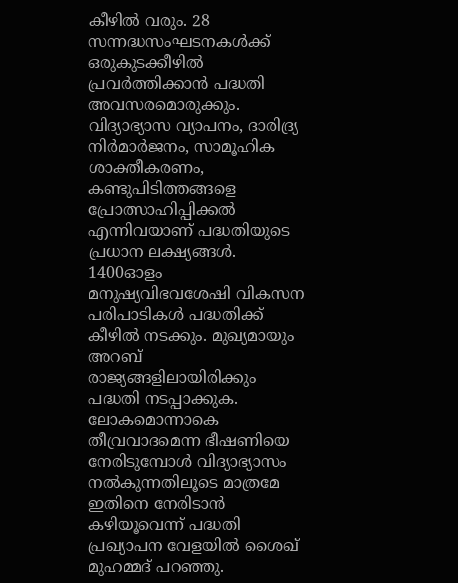കീഴില്‍ വരും. 28 സന്നദ്ധസംഘടനകള്‍ക്ക് ഒരുകുടക്കീഴില്‍ പ്രവര്‍ത്തിക്കാന്‍ പദ്ധതി അവസരമൊരുക്കും. വിദ്യാഭ്യാസ വ്യാപനം, ദാരിദ്ര്യ നിര്‍മാര്‍ജനം, സാമൂഹിക ശാക്തീകരണം, കണ്ടുപിടിത്തങ്ങളെ പ്രോത്സാഹിപ്പിക്കല്‍ എന്നിവയാണ് പദ്ധതിയുടെ പ്രധാന ലക്ഷ്യങ്ങള്‍. 1400ഓളം മനുഷ്യവിഭവശേഷി വികസന പരിപാടികള്‍ പദ്ധതിക്ക് കീഴില്‍ നടക്കും. മുഖ്യമായും അറബ് രാജ്യങ്ങളിലായിരിക്കും പദ്ധതി നടപ്പാക്കുക.
ലോകമൊന്നാകെ തീവ്രവാദമെന്ന ഭീഷണിയെ നേരിടുമ്പോള്‍ വിദ്യാഭ്യാസം നല്‍കുന്നതിലൂടെ മാത്രമേ ഇതിനെ നേരിടാന്‍ കഴിയൂവെന്ന് പദ്ധതി പ്രഖ്യാപന വേളയില്‍ ശൈഖ് മുഹമ്മദ് പറഞ്ഞു.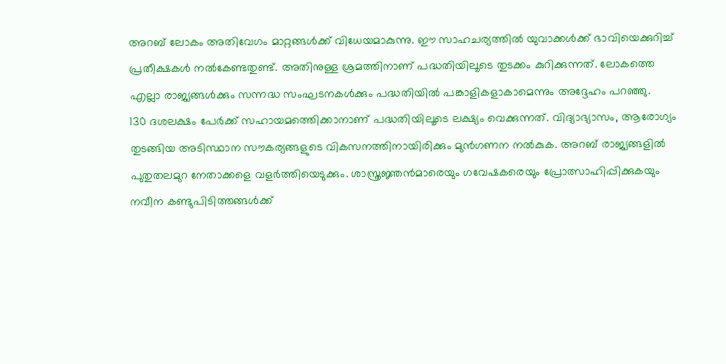അറബ് ലോകം അതിവേഗം മാറ്റങ്ങള്‍ക്ക് വിധേയമാകുന്നു. ഈ സാഹചര്യത്തില്‍ യുവാക്കള്‍ക്ക് ഭാവിയെക്കുറിച്ച് പ്രതീക്ഷകള്‍ നല്‍കേണ്ടതുണ്ട്. അതിനുള്ള ശ്രമത്തിനാണ് പദ്ധതിയിലൂടെ തുടക്കം കുറിക്കുന്നത്. ലോകത്തെ എല്ലാ രാജ്യങ്ങള്‍ക്കും സന്നദ്ധ സംഘടനകള്‍ക്കും പദ്ധതിയില്‍ പങ്കാളികളാകാമെന്നും അദ്ദേഹം പറഞ്ഞു.
130 ദശലക്ഷം പേര്‍ക്ക് സഹായമത്തെിക്കാനാണ് പദ്ധതിയിലൂടെ ലക്ഷ്യം വെക്കുന്നത്. വിദ്യാഭ്യാസം, ആരോഗ്യം തുടങ്ങിയ അടിസ്ഥാന സൗകര്യങ്ങളുടെ വികസനത്തിനായിരിക്കും മുന്‍ഗണന നല്‍കുക. അറബ് രാജ്യങ്ങളില്‍ പുതുതലമുറ നേതാക്കളെ വളര്‍ത്തിയെടുക്കും. ശാസ്ത്രജ്ഞന്‍മാരെയും ഗവേഷകരെയും പ്രോത്സാഹിപ്പിക്കുകയും നവീന കണ്ടുപിടിത്തങ്ങള്‍ക്ക്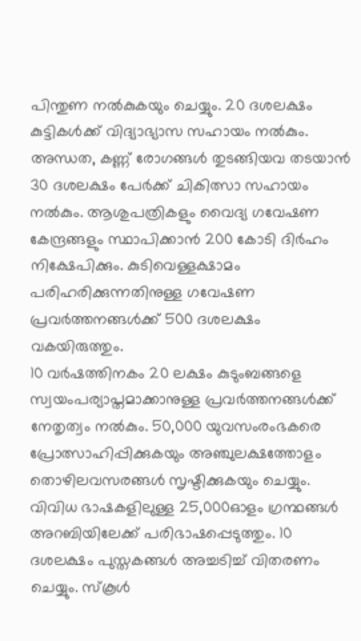പിന്തുണ നല്‍കുകയും ചെയ്യും. 20 ദശലക്ഷം കുട്ടികള്‍ക്ക് വിദ്യാഭ്യാസ സഹായം നല്‍കും. അന്ധത, കണ്ണ് രോഗങ്ങള്‍ തുടങ്ങിയവ തടയാന്‍ 30 ദശലക്ഷം പേര്‍ക്ക് ചികിത്സാ സഹായം നല്‍കും. ആശുപത്രികളും വൈദ്യ ഗവേഷണ കേന്ദ്രങ്ങളും സ്ഥാപിക്കാന്‍ 200 കോടി ദിര്‍ഹം നിക്ഷേപിക്കും. കുടിവെള്ളക്ഷാമം പരിഹരിക്കുന്നതിനുള്ള ഗവേഷണ പ്രവര്‍ത്തനങ്ങള്‍ക്ക് 500 ദശലക്ഷം വകയിരുത്തും.
10 വര്‍ഷത്തിനകം 20 ലക്ഷം കുടുംബങ്ങളെ സ്വയംപര്യാപ്തമാക്കാനുള്ള പ്രവര്‍ത്തനങ്ങള്‍ക്ക് നേതൃത്വം നല്‍കും. 50,000 യുവസംരംഭകരെ പ്രോത്സാഹിപ്പിക്കുകയും അഞ്ചുലക്ഷത്തോളം തൊഴിലവസരങ്ങള്‍ സൃഷ്ടിക്കുകയും ചെയ്യും. വിവിധ ഭാഷകളിലുള്ള 25,000ഓളം ഗ്രന്ഥങ്ങള്‍ അറബിയിലേക്ക് പരിഭാഷപ്പെടുത്തും. 10 ദശലക്ഷം പുസ്തകങ്ങള്‍ അച്ചടിച്ച് വിതരണം ചെയ്യും. സ്കൂള്‍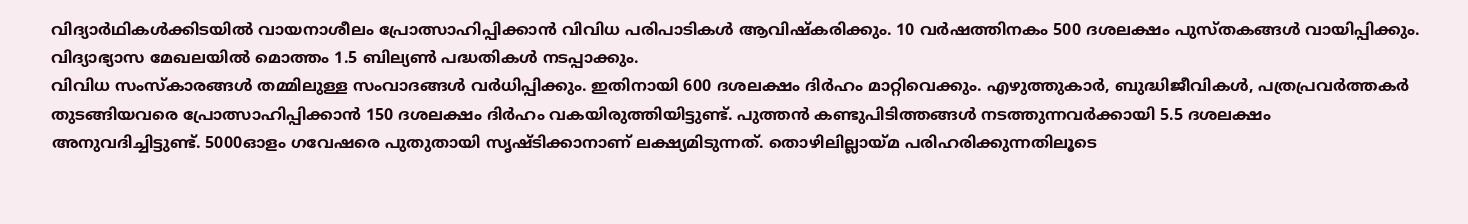വിദ്യാര്‍ഥികള്‍ക്കിടയില്‍ വായനാശീലം പ്രോത്സാഹിപ്പിക്കാന്‍ വിവിധ പരിപാടികള്‍ ആവിഷ്കരിക്കും. 10 വര്‍ഷത്തിനകം 500 ദശലക്ഷം പുസ്തകങ്ങള്‍ വായിപ്പിക്കും. വിദ്യാഭ്യാസ മേഖലയില്‍ മൊത്തം 1.5 ബില്യണ്‍ പദ്ധതികള്‍ നടപ്പാക്കും.
വിവിധ സംസ്കാരങ്ങള്‍ തമ്മിലുള്ള സംവാദങ്ങള്‍ വര്‍ധിപ്പിക്കും. ഇതിനായി 600 ദശലക്ഷം ദിര്‍ഹം മാറ്റിവെക്കും. എഴുത്തുകാര്‍, ബുദ്ധിജീവികള്‍, പത്രപ്രവര്‍ത്തകര്‍ തുടങ്ങിയവരെ പ്രോത്സാഹിപ്പിക്കാന്‍ 150 ദശലക്ഷം ദിര്‍ഹം വകയിരുത്തിയിട്ടുണ്ട്. പുത്തന്‍ കണ്ടുപിടിത്തങ്ങള്‍ നടത്തുന്നവര്‍ക്കായി 5.5 ദശലക്ഷം അനുവദിച്ചിട്ടുണ്ട്. 5000ഓളം ഗവേഷരെ പുതുതായി സൃഷ്ടിക്കാനാണ് ലക്ഷ്യമിടുന്നത്. തൊഴിലില്ലായ്മ പരിഹരിക്കുന്നതിലൂടെ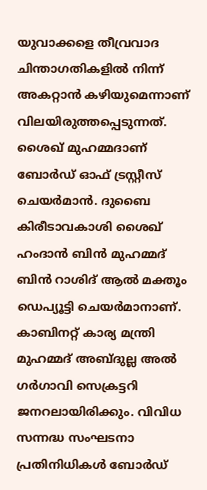യുവാക്കളെ തീവ്രവാദ ചിന്താഗതികളില്‍ നിന്ന് അകറ്റാന്‍ കഴിയുമെന്നാണ് വിലയിരുത്തപ്പെടുന്നത്. ശൈഖ് മുഹമ്മദാണ് ബോര്‍ഡ് ഓഫ് ട്രസ്റ്റീസ് ചെയര്‍മാന്‍. ദുബൈ കിരീടാവകാശി ശൈഖ് ഹംദാന്‍ ബിന്‍ മുഹമ്മദ് ബിന്‍ റാശിദ് ആല്‍ മക്തൂം ഡെപ്യൂട്ടി ചെയര്‍മാനാണ്. കാബിനറ്റ് കാര്യ മന്ത്രി മുഹമ്മദ് അബ്ദുല്ല അല്‍ ഗര്‍ഗാവി സെക്രട്ടറി ജനറലായിരിക്കും. വിവിധ സന്നദ്ധ സംഘടനാ പ്രതിനിധികള്‍ ബോര്‍ഡ്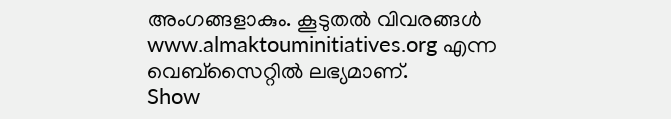അംഗങ്ങളാകും. കൂടുതല്‍ വിവരങ്ങള്‍ www.almaktouminitiatives.org എന്ന വെബ്സൈറ്റില്‍ ലഭ്യമാണ്.
Show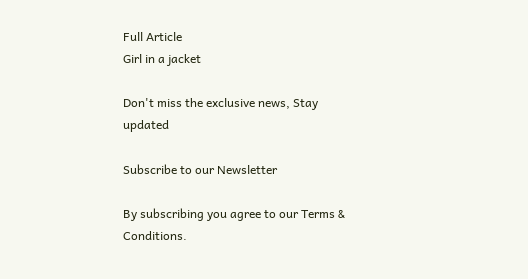Full Article
Girl in a jacket

Don't miss the exclusive news, Stay updated

Subscribe to our Newsletter

By subscribing you agree to our Terms & Conditions.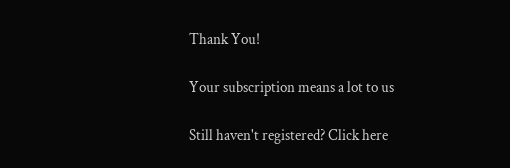Thank You!

Your subscription means a lot to us

Still haven't registered? Click here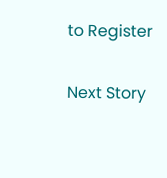to Register

Next Story